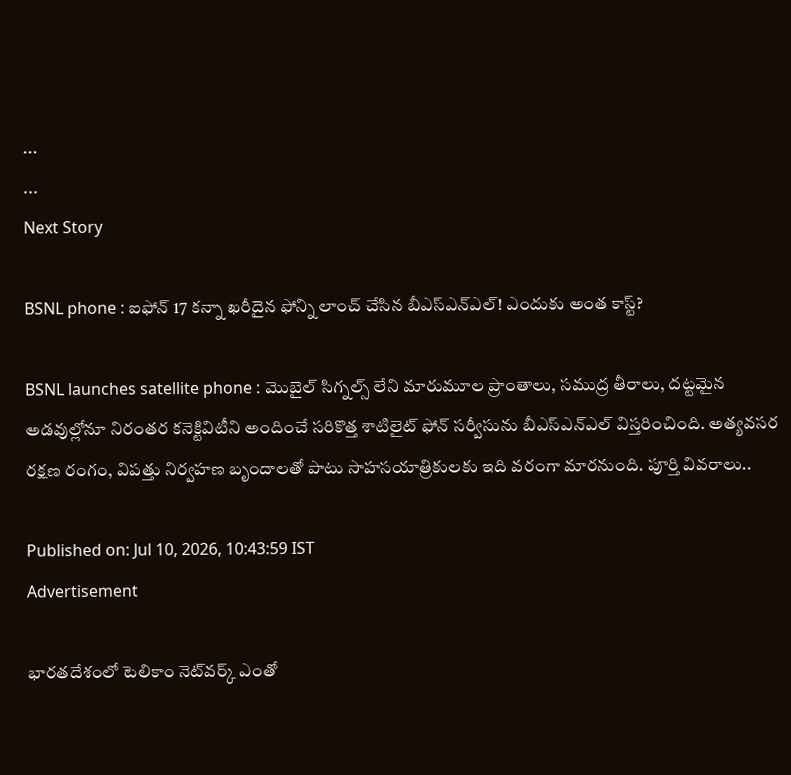...
...
Next Story

BSNL phone : ఐఫోన్ 17 కన్నా ఖరీదైన ఫోన్ని లాంచ్ చేసిన బీఎస్ఎన్ఎల్! ఎందుకు అంత కాస్ట్?

BSNL launches satellite phone : మొబైల్ సిగ్నల్స్ లేని మారుమూల ప్రాంతాలు, సముద్ర తీరాలు, దట్టమైన అడవుల్లోనూ నిరంతర కనెక్టివిటీని అందించే సరికొత్త శాటిలైట్ ఫోన్ సర్వీసును బీఎస్ఎన్ఎల్ విస్తరించింది. అత్యవసర రక్షణ రంగం, విపత్తు నిర్వహణ బృందాలతో పాటు సాహసయాత్రికులకు ఇది వరంగా మారనుంది. పూర్తి వివరాలు..

Published on: Jul 10, 2026, 10:43:59 IST
Advertisement

భారతదేశంలో టెలికాం నెట్‌వర్క్ ఎంతో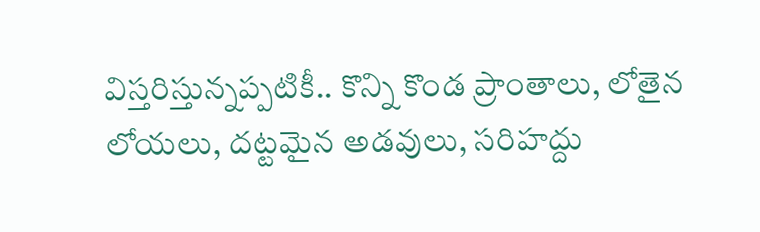విస్తరిస్తున్నప్పటికీ.. కొన్ని కొండ ప్రాంతాలు, లోతైన లోయలు, దట్టమైన అడవులు, సరిహద్దు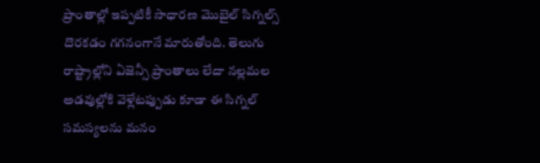ప్రాంతాల్లో ఇప్పటికీ సాధారణ మొబైల్ సిగ్నల్స్ దొరకడం గగనంగానే మారుతోంది. తెలుగు రాష్ట్రాల్లోని ఏజెన్సీ ప్రాంతాలు లేదా నల్లమల అడవుల్లోకి వెళ్లేటప్పుడు కూడా ఈ సిగ్నల్ సమస్యలను మనం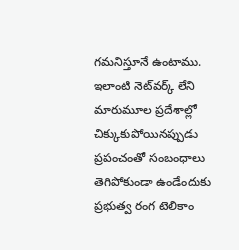గమనిస్తూనే ఉంటాము. ఇలాంటి నెట్‌వర్క్ లేని మారుమూల ప్రదేశాల్లో చిక్కుకుపోయినప్పుడు ప్రపంచంతో సంబంధాలు తెగిపోకుండా ఉండేందుకు ప్రభుత్వ రంగ టెలికాం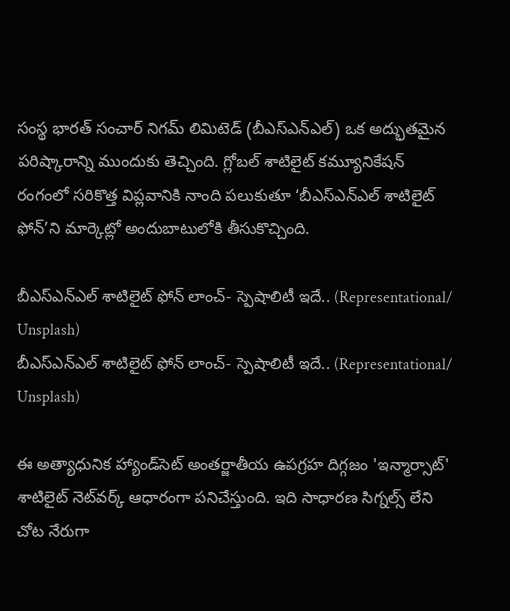సంస్థ భారత్ సంచార్ నిగమ్ లిమిటెడ్ (బీఎస్ఎన్ఎల్) ఒక అద్భుతమైన పరిష్కారాన్ని ముందుకు తెచ్చింది. గ్లోబల్ శాటిలైట్ కమ్యూనికేషన్ రంగంలో సరికొత్త విప్లవానికి నాంది పలుకుతూ ‘బీఎస్ఎన్ఎల్ శాటిలైట్ ఫోన్’ని మార్కెట్లో అందుబాటులోకి తీసుకొచ్చింది.

బీఎస్ఎన్ఎల్ శాటిలైట్ ఫోన్ లాంచ్- స్పెషాలిటీ ఇదే.. (Representational/ Unsplash)
బీఎస్ఎన్ఎల్ శాటిలైట్ ఫోన్ లాంచ్- స్పెషాలిటీ ఇదే.. (Representational/ Unsplash)

ఈ అత్యాధునిక హ్యాండ్‌సెట్ అంతర్జాతీయ ఉపగ్రహ దిగ్గజం 'ఇన్మార్సాట్' శాటిలైట్ నెట్‌వర్క్ ఆధారంగా పనిచేస్తుంది. ఇది సాధారణ సిగ్నల్స్ లేని చోట నేరుగా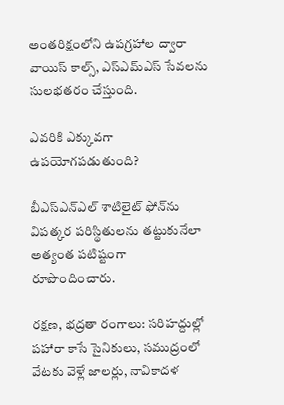అంతరిక్షంలోని ఉపగ్రహాల ద్వారా వాయిస్ కాల్స్, ఎస్ఎమ్ఎస్ సేవలను సులభతరం చేస్తుంది.

ఎవరికి ఎక్కువగా ఉపయోగపడుతుంది?

బీఎస్ఎన్ఎల్ శాటిలైట్ ఫోన్‌ను విపత్కర పరిస్థితులను తట్టుకునేలా అత్యంత పటిష్టంగా రూపొందించారు.

రక్షణ, భద్రతా రంగాలు: సరిహద్దుల్లో పహారా కాసే సైనికులు, సముద్రంలో వేటకు వెళ్లే జాలర్లు, నావికాదళ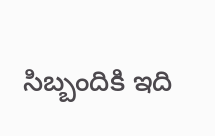సిబ్బందికి ఇది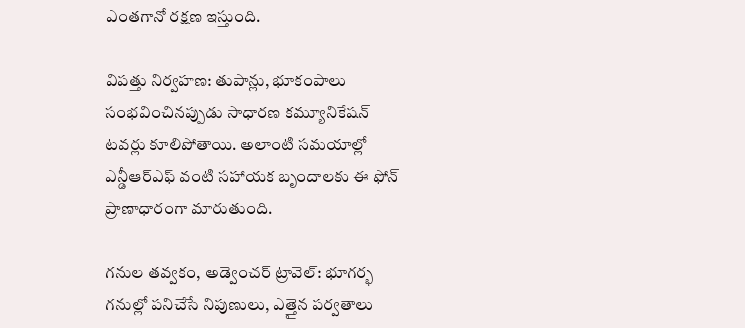ఎంతగానో రక్షణ ఇస్తుంది.

విపత్తు నిర్వహణ: తుపాన్లు, భూకంపాలు సంభవించినప్పుడు సాధారణ కమ్యూనికేషన్ టవర్లు కూలిపోతాయి. అలాంటి సమయాల్లో ఎన్డీఆర్ఎఫ్ వంటి సహాయక బృందాలకు ఈ ఫోన్ ప్రాణాధారంగా మారుతుంది.

గనుల తవ్వకం, అడ్వెంచర్ ట్రావెల్: భూగర్భ గనుల్లో పనిచేసే నిపుణులు, ఎత్తైన పర్వతాలు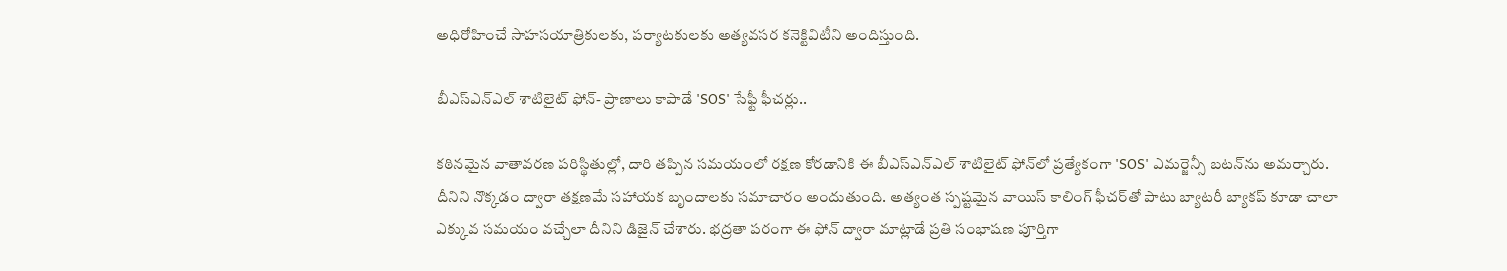అధిరోహించే సాహసయాత్రికులకు, పర్యాటకులకు అత్యవసర కనెక్టివిటీని అందిస్తుంది.

బీఎస్ఎన్ఎల్ శాటిలైట్ ఫోన్- ప్రాణాలు కాపాడే 'SOS' సేఫ్టీ ఫీచర్లు..

కఠినమైన వాతావరణ పరిస్థితుల్లో, దారి తప్పిన సమయంలో రక్షణ కోరడానికి ఈ బీఎస్ఎన్ఎల్ శాటిలైట్ ఫోన్‌లో ప్రత్యేకంగా 'SOS' ఎమర్జెన్సీ బటన్‌ను అమర్చారు. దీనిని నొక్కడం ద్వారా తక్షణమే సహాయక బృందాలకు సమాచారం అందుతుంది. అత్యంత స్పష్టమైన వాయిస్ కాలింగ్ ఫీచర్‌తో పాటు బ్యాటరీ బ్యాకప్ కూడా చాలా ఎక్కువ సమయం వచ్చేలా దీనిని డిజైన్ చేశారు. భద్రతా పరంగా ఈ ఫోన్ ద్వారా మాట్లాడే ప్రతి సంభాషణ పూర్తిగా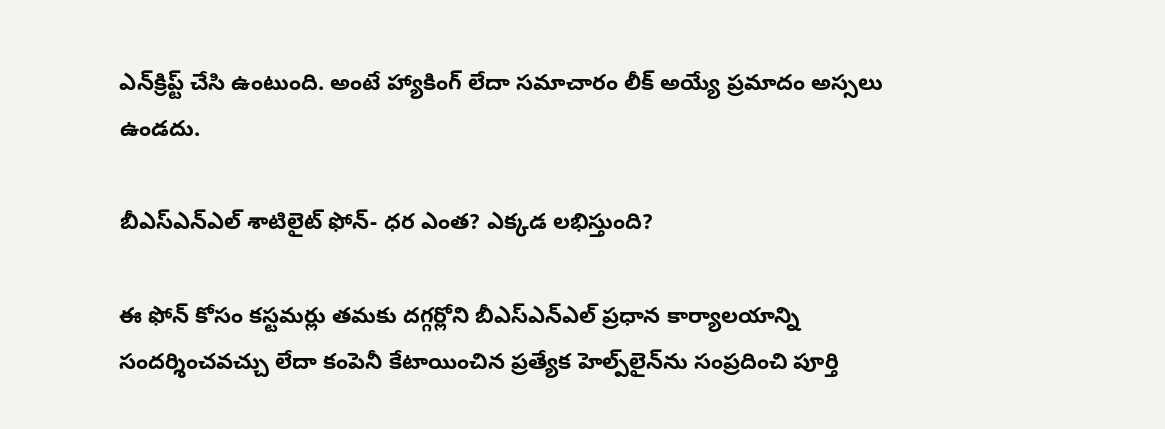ఎన్‌క్రిప్ట్ చేసి ఉంటుంది. అంటే హ్యాకింగ్ లేదా సమాచారం లీక్ అయ్యే ప్రమాదం అస్సలు ఉండదు.

బీఎస్ఎన్ఎల్ శాటిలైట్ ఫోన్- ధర ఎంత? ఎక్కడ లభిస్తుంది?

ఈ ఫోన్ కోసం కస్టమర్లు తమకు దగ్గర్లోని బీఎస్ఎన్ఎల్ ప్రధాన కార్యాలయాన్ని సందర్శించవచ్చు లేదా కంపెనీ కేటాయించిన ప్రత్యేక హెల్ప్‌లైన్‌ను సంప్రదించి పూర్తి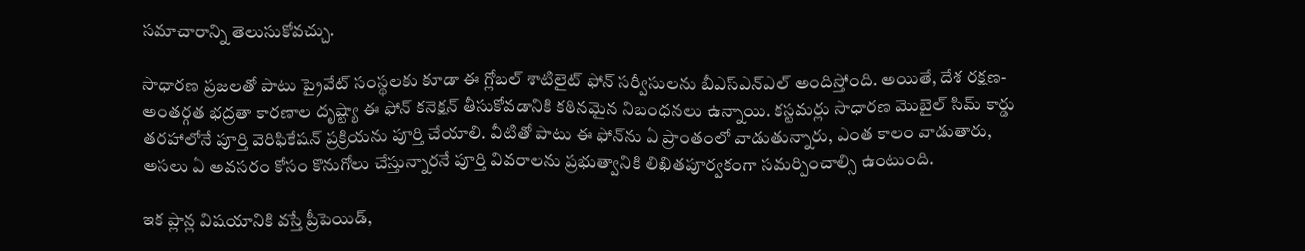సమాచారాన్ని తెలుసుకోవచ్చు.

సాధారణ ప్రజలతో పాటు ప్రైవేట్ సంస్థలకు కూడా ఈ గ్లోబల్ శాటిలైట్ ఫోన్ సర్వీసులను బీఎస్ఎన్ఎల్ అందిస్తోంది. అయితే, దేశ రక్షణ- అంతర్గత భద్రతా కారణాల దృష్ట్యా ఈ ఫోన్ కనెక్షన్ తీసుకోవడానికి కఠినమైన నిబంధనలు ఉన్నాయి. కస్టమర్లు సాధారణ మొబైల్ సిమ్ కార్డు తరహాలోనే పూర్తి వెరిఫికేషన్ ప్రక్రియను పూర్తి చేయాలి. వీటితో పాటు ఈ ఫోన్‌ను ఏ ప్రాంతంలో వాడుతున్నారు, ఎంత కాలం వాడుతారు, అసలు ఏ అవసరం కోసం కొనుగోలు చేస్తున్నారనే పూర్తి వివరాలను ప్రభుత్వానికి లిఖితపూర్వకంగా సమర్పించాల్సి ఉంటుంది.

ఇక ప్లాన్ల విషయానికి వస్తే ప్రీపెయిడ్,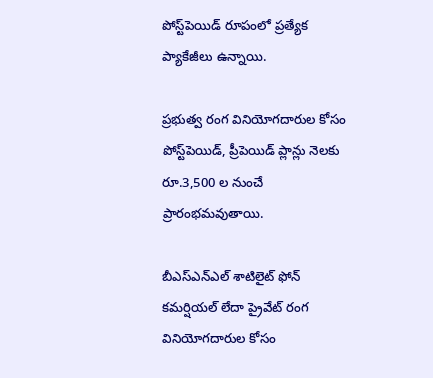పోస్ట్‌పెయిడ్ రూపంలో ప్రత్యేక ప్యాకేజీలు ఉన్నాయి.

ప్రభుత్వ రంగ వినియోగదారుల కోసం పోస్ట్‌పెయిడ్, ప్రీపెయిడ్ ప్లాన్లు నెలకు రూ.3,500 ల నుంచే ప్రారంభమవుతాయి.

బీఎస్ఎన్ఎల్ శాటిలైట్ ఫోన్ కమర్షియల్ లేదా ప్రైవేట్ రంగ వినియోగదారుల కోసం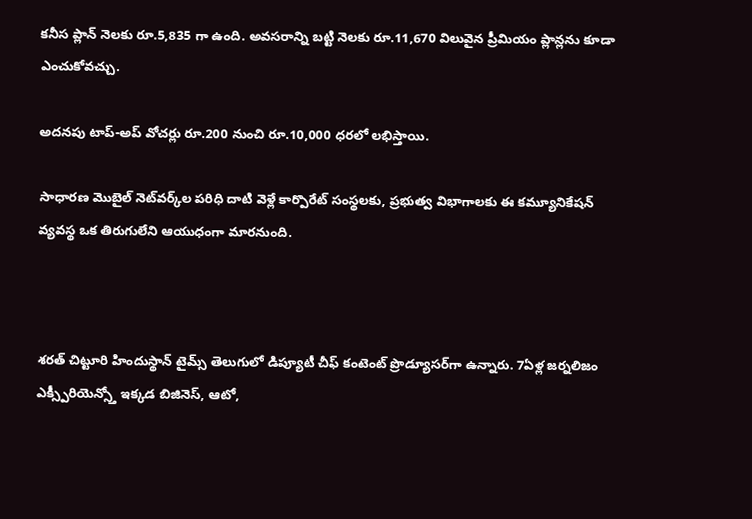కనీస ప్లాన్ నెలకు రూ.5,835 గా ఉంది. అవసరాన్ని బట్టి నెలకు రూ.11,670 విలువైన ప్రీమియం ప్లాన్లను కూడా ఎంచుకోవచ్చు.

అదనపు టాప్-అప్ వోచర్లు రూ.200 నుంచి రూ.10,000 ధరలో లభిస్తాయి.

సాధారణ మొబైల్ నెట్‌వర్క్‌ల పరిధి దాటి వెళ్లే కార్పొరేట్ సంస్థలకు, ప్రభుత్వ విభాగాలకు ఈ కమ్యూనికేషన్ వ్యవస్థ ఒక తిరుగులేని ఆయుధంగా మారనుంది.



శరత్ చిట్టూరి హిందుస్థాన్ టైమ్స్ తెలుగులో డిప్యూటీ చీఫ్ కంటెంట్ ప్రొడ్యూసర్‌గా ఉన్నారు. 7ఏళ్ల జర్నలిజం ఎక్స్పీరియెన్స్తో ఇక్కడ బిజినెస్, ఆటో,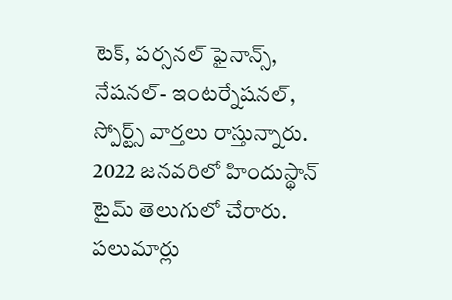టెక్, పర్సనల్ ఫైనాన్స్, నేషనల్- ఇంటర్నేషనల్, స్పోర్ట్స్ వార్తలు రాస్తున్నారు. 2022 జనవరిలో హిందుస్థాన్ టైమ్ తెలుగులో చేరారు. పలుమార్లు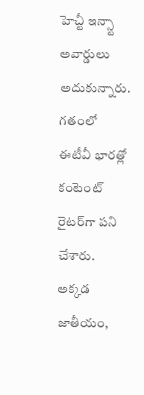హెచ్టీ ఇన్స్టా అవార్డులు అదుకున్నారు. గతంలో ఈటీవీ భారత్లో కంటెంట్ రైటర్‌గా పని చేశారు. అక్కడ జాతీయం,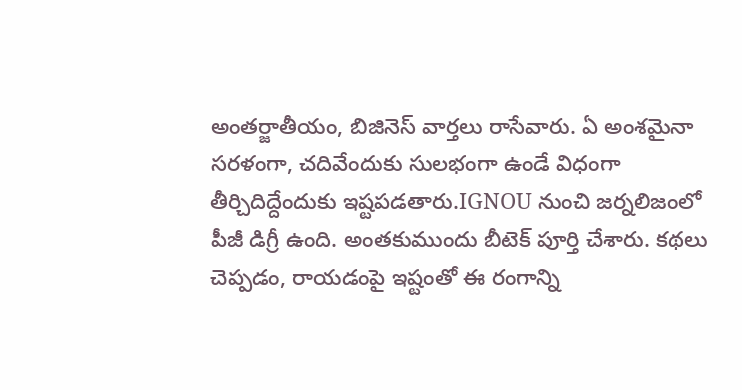అంతర్జాతీయం, బిజినెస్ వార్తలు రాసేవారు. ఏ అంశమైనా సరళంగా, చదివేందుకు సులభంగా ఉండే విధంగా తీర్చిదిద్దేందుకు ఇష్టపడతారు.IGNOU నుంచి జర్నలిజంలో పీజీ డిగ్రీ ఉంది. అంతకుముందు బీటెక్ పూర్తి చేశారు. కథలు చెప్పడం, రాయడంపై ఇష్టంతో ఈ రంగాన్ని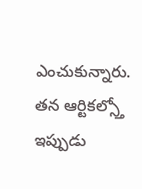ఎంచుకున్నారు. తన ఆర్టికల్స్తో ఇప్పుడు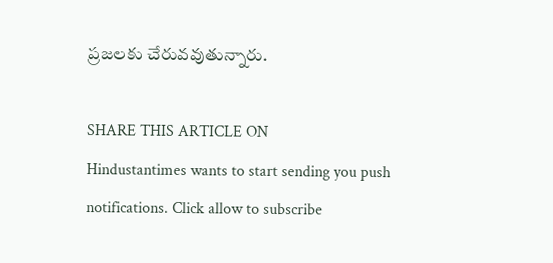ప్రజలకు చేరువవుతున్నారు.

SHARE THIS ARTICLE ON
Hindustantimes wants to start sending you push notifications. Click allow to subscribe